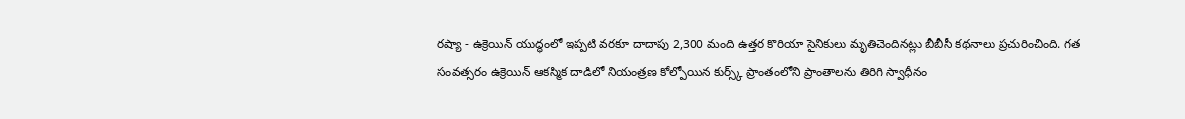రష్యా - ఉక్రెయిన్ యుద్ధంలో ఇప్పటి వరకూ దాదాపు 2,300 మంది ఉత్తర కొరియా సైనికులు మృతిచెందినట్లు బీబీసీ కథనాలు ప్రచురించింది. గత సంవత్సరం ఉక్రెయిన్ ఆకస్మిక దాడిలో నియంత్రణ కోల్పోయిన కుర్స్క్ ప్రాంతంలోని ప్రాంతాలను తిరిగి స్వాధీనం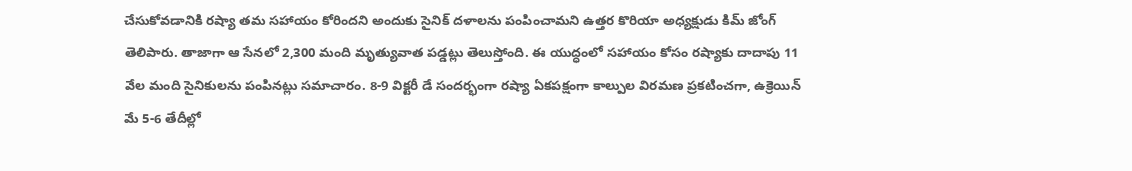చేసుకోవడానికి రష్యా తమ సహాయం కోరిందని అందుకు సైనిక్ దళాలను పంపించామని ఉత్తర కొరియా అధ్యక్షుడు కిమ్ జోంగ్ తెలిపారు. తాజాగా ఆ సేనలో 2,300 మంది మృత్యువాత పడ్డట్లు తెలుస్తోంది. ఈ యుద్ధంలో సహాయం కోసం రష్యాకు దాదాపు 11 వేల మంది సైనికులను పంపినట్లు సమాచారం. 8-9 విక్టరీ డే సందర్భంగా రష్యా ఏకపక్షంగా కాల్పుల విరమణ ప్రకటించగా, ఉక్రెయిన్ మే 5-6 తేదీల్లో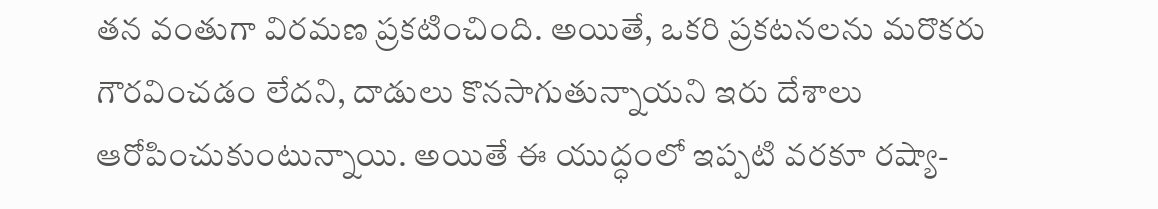తన వంతుగా విరమణ ప్రకటించింది. అయితే, ఒకరి ప్రకటనలను మరొకరు గౌరవించడం లేదని, దాడులు కొనసాగుతున్నాయని ఇరు దేశాలు ఆరోపించుకుంటున్నాయి. అయితే ఈ యుద్ధంలో ఇప్పటి వరకూ రష్యా-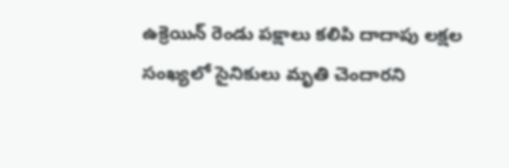ఉక్రెయిన్ రెండు పక్షాలు కలిపి దాదాపు లక్షల సంఖ్యలో సైనికులు మృతి చెందారని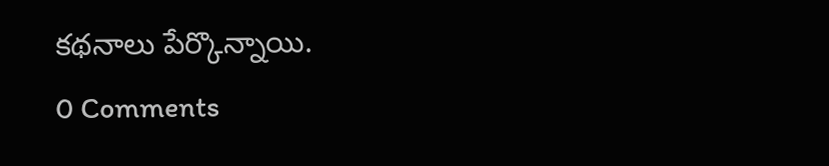కథనాలు పేర్కొన్నాయి.
0 Comments